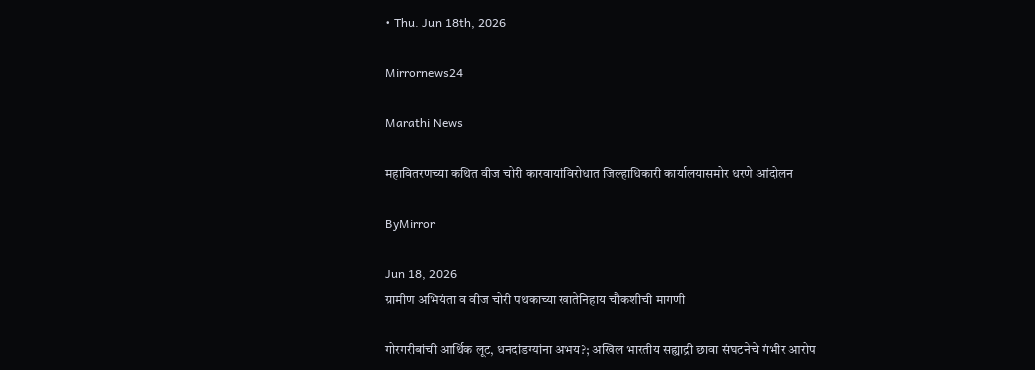• Thu. Jun 18th, 2026

Mirrornews24

Marathi News

महावितरणच्या कथित वीज चोरी कारवायांविरोधात जिल्हाधिकारी कार्यालयासमोर धरणे आंदोलन

ByMirror

Jun 18, 2026
ग्रामीण अभियंता व वीज चोरी पथकाच्या खातेनिहाय चौकशीची मागणी

गोरगरीबांची आर्थिक लूट, धनदांडग्यांना अभय?; अखिल भारतीय सह्याद्री छावा संघटनेचे गंभीर आरोप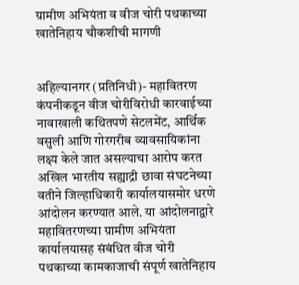ग्रामीण अभियंता व वीज चोरी पथकाच्या खातेनिहाय चौकशीची मागणी


अहिल्यानगर (प्रतिनिधी)- महावितरण कंपनीकडून वीज चोरीविरोधी कारवाईच्या नावाखाली कथितपणे सेटलमेंट, आर्थिक वसुली आणि गोरगरीब व्यावसायिकांना लक्ष्य केले जात असल्याचा आरोप करत अखिल भारतीय सह्याद्री छावा संघटनेच्या वतीने जिल्हाधिकारी कार्यालयासमोर धरणे आंदोलन करण्यात आले. या आंदोलनाद्वारे महावितरणच्या ग्रामीण अभियंता कार्यालयासह संबंधित वीज चोरी पथकाच्या कामकाजाची संपूर्ण खातेनिहाय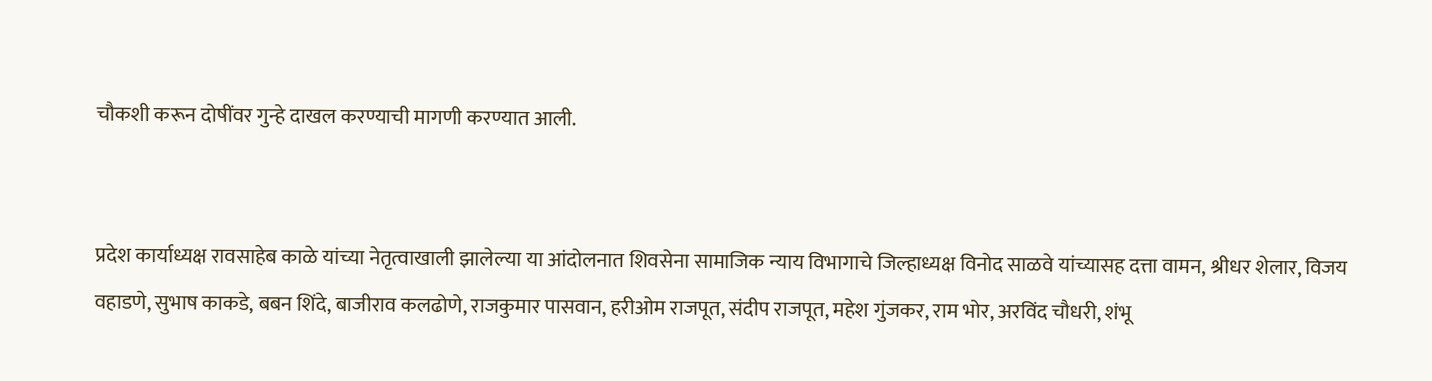चौकशी करून दोषींवर गुन्हे दाखल करण्याची मागणी करण्यात आली.


प्रदेश कार्याध्यक्ष रावसाहेब काळे यांच्या नेतृत्वाखाली झालेल्या या आंदोलनात शिवसेना सामाजिक न्याय विभागाचे जिल्हाध्यक्ष विनोद साळवे यांच्यासह दत्ता वामन, श्रीधर शेलार, विजय वहाडणे, सुभाष काकडे, बबन शिंदे, बाजीराव कलढोणे, राजकुमार पासवान, हरीओम राजपूत, संदीप राजपूत, महेश गुंजकर, राम भोर, अरविंद चौधरी, शंभू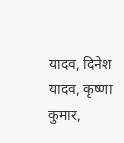यादव, दिनेश यादव, कृष्णा कुमार,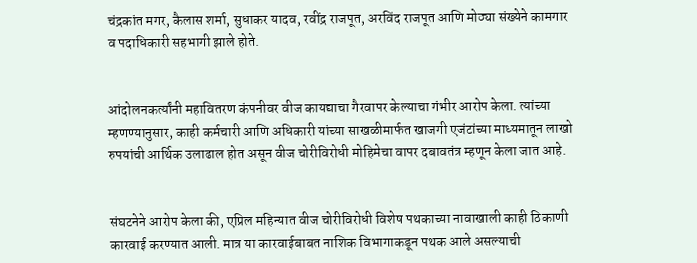चंद्रकांत मगर, कैलास शर्मा, सुधाकर यादव, रवींद्र राजपूत, अरविंद राजपूत आणि मोठ्या संख्येने कामगार व पदाधिकारी सहभागी झाले होते.


आंदोलनकर्त्यांनी महावितरण कंपनीवर वीज कायद्याचा गैरवापर केल्याचा गंभीर आरोप केला. त्यांच्या म्हणण्यानुसार, काही कर्मचारी आणि अधिकारी यांच्या साखळीमार्फत खाजगी एजंटांच्या माध्यमातून लाखो रुपयांची आर्थिक उलाढाल होत असून वीज चोरीविरोधी मोहिमेचा वापर दबावतंत्र म्हणून केला जात आहे.


संघटनेने आरोप केला की, एप्रिल महिन्यात वीज चोरीविरोधी विशेष पथकाच्या नावाखाली काही ठिकाणी कारवाई करण्यात आली. मात्र या कारवाईबाबत नाशिक विभागाकडून पथक आले असल्याची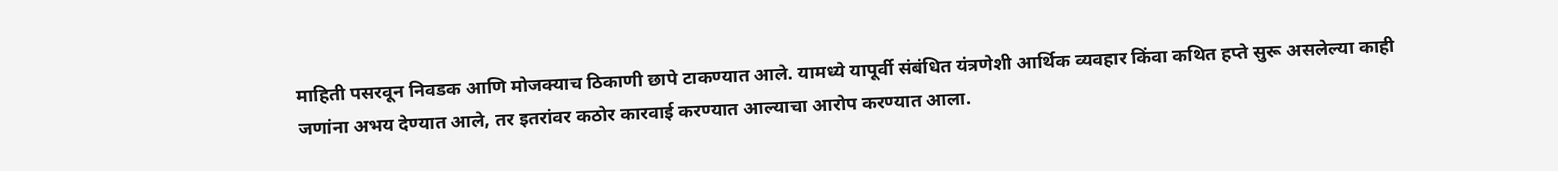माहिती पसरवून निवडक आणि मोजक्याच ठिकाणी छापे टाकण्यात आले. यामध्ये यापूर्वी संबंधित यंत्रणेशी आर्थिक व्यवहार किंवा कथित हप्ते सुरू असलेल्या काही जणांना अभय देण्यात आले, तर इतरांवर कठोर कारवाई करण्यात आल्याचा आरोप करण्यात आला.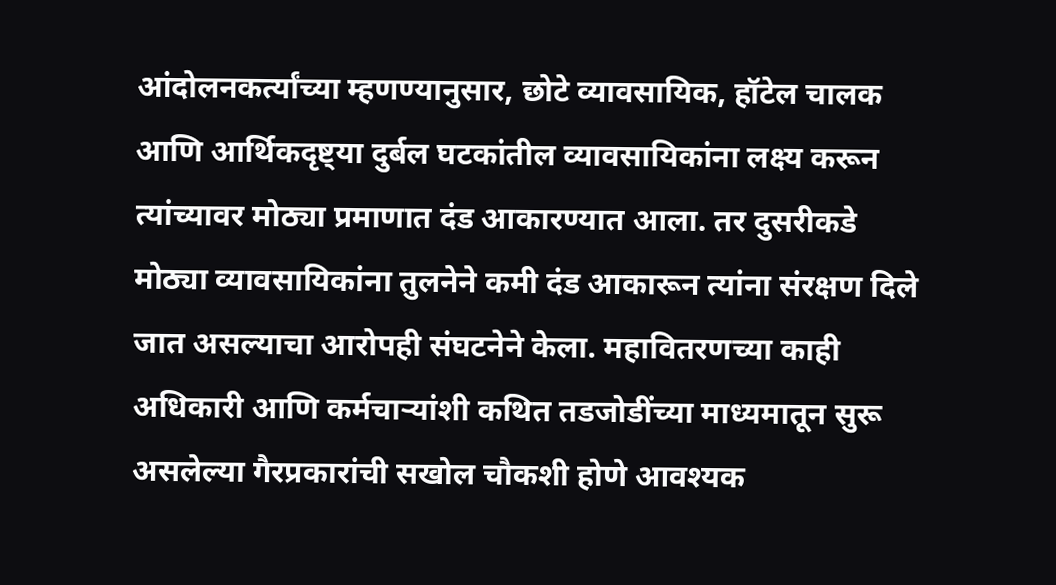आंदोलनकर्त्यांच्या म्हणण्यानुसार, छोटे व्यावसायिक, हॉटेल चालक आणि आर्थिकदृष्ट्या दुर्बल घटकांतील व्यावसायिकांना लक्ष्य करून त्यांच्यावर मोठ्या प्रमाणात दंड आकारण्यात आला. तर दुसरीकडे मोठ्या व्यावसायिकांना तुलनेने कमी दंड आकारून त्यांना संरक्षण दिले जात असल्याचा आरोपही संघटनेने केला. महावितरणच्या काही अधिकारी आणि कर्मचाऱ्यांशी कथित तडजोडींच्या माध्यमातून सुरू असलेल्या गैरप्रकारांची सखोल चौकशी होणे आवश्‍यक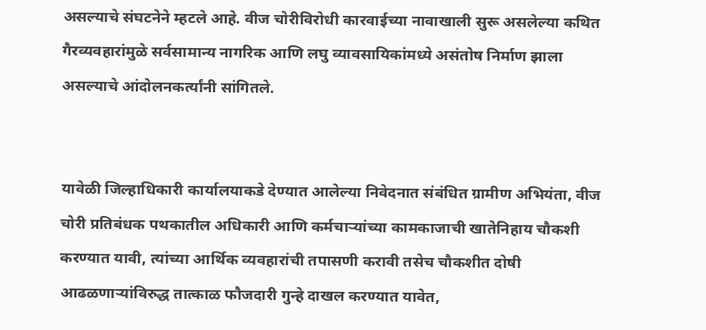असल्याचे संघटनेने म्हटले आहे. वीज चोरीविरोधी कारवाईच्या नावाखाली सुरू असलेल्या कथित गैरव्यवहारांमुळे सर्वसामान्य नागरिक आणि लघु व्यावसायिकांमध्ये असंतोष निर्माण झाला असल्याचे आंदोलनकर्त्यांनी सांगितले.


यावेळी जिल्हाधिकारी कार्यालयाकडे देण्यात आलेल्या निवेदनात संबंधित ग्रामीण अभियंता, वीज चोरी प्रतिबंधक पथकातील अधिकारी आणि कर्मचाऱ्यांच्या कामकाजाची खातेनिहाय चौकशी करण्यात यावी, त्यांच्या आर्थिक व्यवहारांची तपासणी करावी तसेच चौकशीत दोषी आढळणाऱ्यांविरुद्ध तात्काळ फौजदारी गुन्हे दाखल करण्यात यावेत,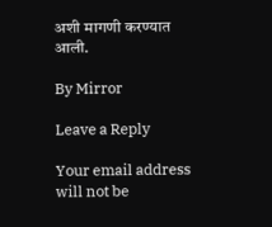अशी मागणी करण्यात आली.

By Mirror

Leave a Reply

Your email address will not be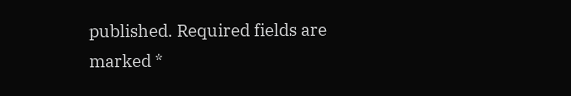published. Required fields are marked *